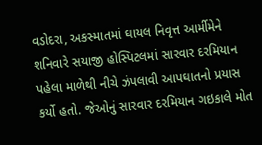વડોદરા, અકસ્માતમાં ઘાયલ નિવૃત્ત આર્મીમેને શનિવારે સયાજી હોસ્પિટલમાં સારવાર દરમિયાન પહેલા માળેથી નીચે ઝંપલાવી આપઘાતનો પ્રયાસ કર્યો હતો. જેઓનું સારવાર દરમિયાન ગઇકાલે મોત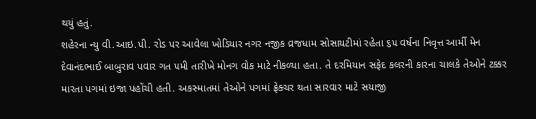થયું હતું.
શહેરના ન્યુ વી.આઇ.પી. રોડ પર આવેલા ખોડિયાર નગર નજીક વ્રજધામ સોસાયટીમાં રહેતા ૬૫ વર્ષના નિવૃત્ત આર્મી મેન દેવાનંદભાઈ બાબુરાવ પવાર ગત ૫મી તારીખે મોનગ વોક માટે નીકળ્યા હતા. તે દરમિયાન સફેદ કલરની કારના ચાલકે તેઓને ટક્કર મારતા પગમાં ઇજા પહોંચી હતી. અકસ્માતમાં તેઓને પગમાં ફ્રેક્ચર થતા સારવાર માટે સયાજી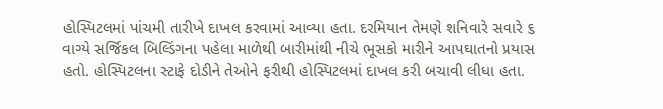હોસ્પિટલમાં પાંચમી તારીખે દાખલ કરવામાં આવ્યા હતા. દરમિયાન તેમણે શનિવારે સવારે ૬ વાગ્યે સર્જિકલ બિલ્ડિંગના પહેલા માળેથી બારીમાંથી નીચે ભૂસકો મારીને આપઘાતનો પ્રયાસ હતો. હોસ્પિટલના સ્ટાફે દોડીને તેઓને ફરીથી હોસ્પિટલમાં દાખલ કરી બચાવી લીધા હતા.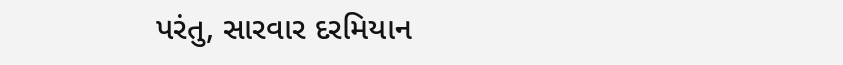પરંતુ, સારવાર દરમિયાન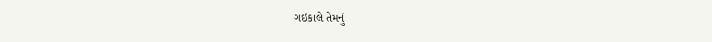ગઇકાલે તેમનું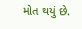મોત થયું છે.